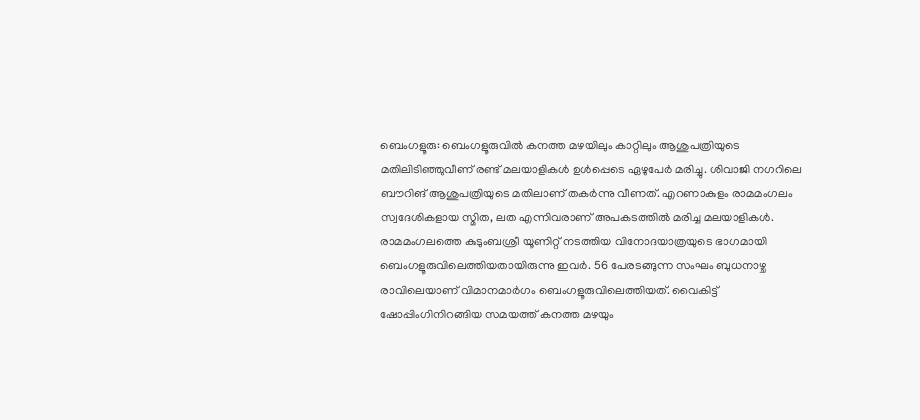ബെംഗളൂരു: ബെംഗളൂരുവിൽ കനത്ത മഴയിലും കാറ്റിലും ആശുപത്രിയുടെ മതിലിടിഞ്ഞുവീണ് രണ്ട് മലയാളികൾ ഉൾപ്പെടെ ഏഴുപേർ മരിച്ചു. ശിവാജി നഗറിലെ ബൗറിങ് ആശുപത്രിയുടെ മതിലാണ് തകർന്നു വീണത്. എറണാകുളം രാമമംഗലം സ്വദേശികളായ സ്മിത, ലത എന്നിവരാണ് അപകടത്തിൽ മരിച്ച മലയാളികൾ.
രാമമംഗലത്തെ കുടുംബശ്രീ യൂണിറ്റ് നടത്തിയ വിനോദയാത്രയുടെ ഭാഗമായി ബെംഗളൂരുവിലെത്തിയതായിരുന്നു ഇവർ. 56 പേരടങ്ങുന്ന സംഘം ബുധനാഴ്ച രാവിലെയാണ് വിമാനമാർഗം ബെംഗളൂരുവിലെത്തിയത്. വൈകിട്ട് ഷോപ്പിംഗിനിറങ്ങിയ സമയത്ത് കനത്ത മഴയും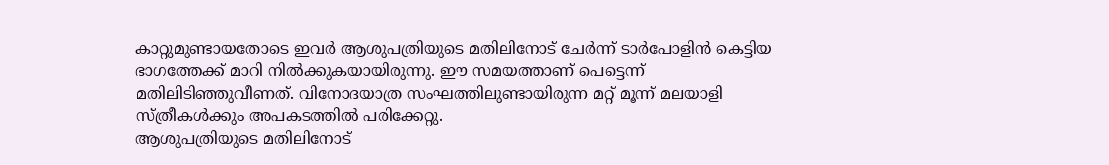കാറ്റുമുണ്ടായതോടെ ഇവർ ആശുപത്രിയുടെ മതിലിനോട് ചേർന്ന് ടാർപോളിൻ കെട്ടിയ ഭാഗത്തേക്ക് മാറി നിൽക്കുകയായിരുന്നു. ഈ സമയത്താണ് പെട്ടെന്ന് മതിലിടിഞ്ഞുവീണത്. വിനോദയാത്ര സംഘത്തിലുണ്ടായിരുന്ന മറ്റ് മൂന്ന് മലയാളി സ്ത്രീകൾക്കും അപകടത്തിൽ പരിക്കേറ്റു.
ആശുപത്രിയുടെ മതിലിനോട്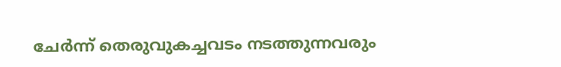ചേർന്ന് തെരുവുകച്ചവടം നടത്തുന്നവരും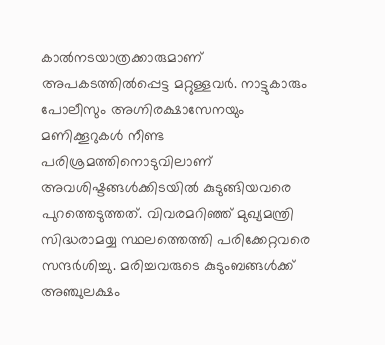കാൽനടയാത്രക്കാരുമാണ് അപകടത്തിൽപ്പെട്ട മറ്റുള്ളവർ. നാട്ടുകാരും പോലീസും അഗ്നിരക്ഷാസേനയും മണിക്കൂറുകൾ നീണ്ട പരിശ്രമത്തിനൊടുവിലാണ് അവശിഷ്ടങ്ങൾക്കിടയിൽ കുടുങ്ങിയവരെ പുറത്തെടുത്തത്. വിവരമറിഞ്ഞ് മുഖ്യമന്ത്രി സിദ്ധരാമയ്യ സ്ഥലത്തെത്തി പരിക്കേറ്റവരെ സന്ദർശിച്ചു. മരിച്ചവരുടെ കുടുംബങ്ങൾക്ക് അഞ്ചുലക്ഷം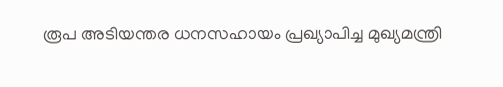രൂപ അടിയന്തര ധനസഹായം പ്രഖ്യാപിച്ച മുഖ്യമന്ത്രി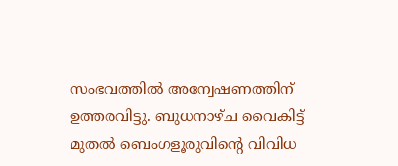സംഭവത്തിൽ അന്വേഷണത്തിന് ഉത്തരവിട്ടു. ബുധനാഴ്ച വൈകിട്ട് മുതൽ ബെംഗളൂരുവിന്റെ വിവിധ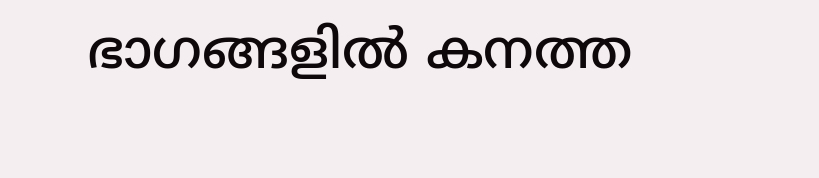ഭാഗങ്ങളിൽ കനത്ത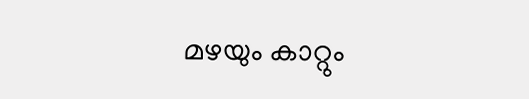മഴയും കാറ്റും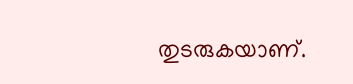തുടരുകയാണ്.